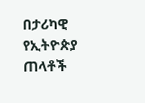በታሪካዊ የኢትዮጵያ ጠላቶች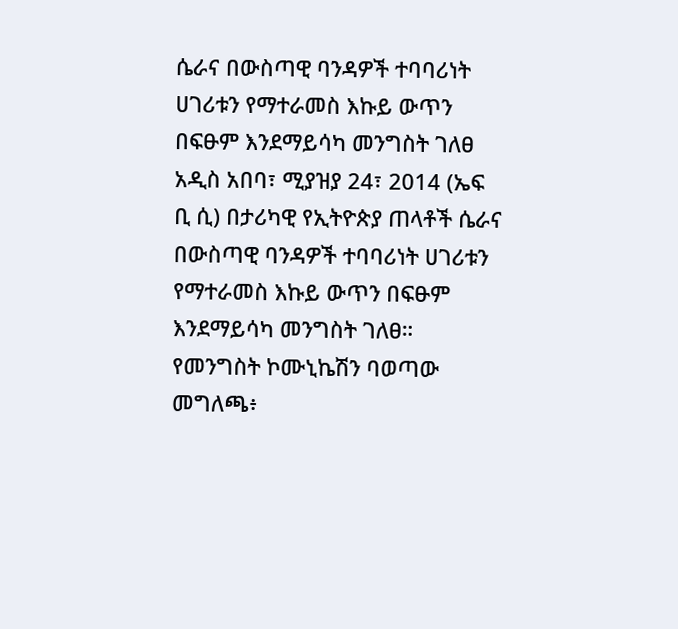ሴራና በውስጣዊ ባንዳዎች ተባባሪነት ሀገሪቱን የማተራመስ እኩይ ውጥን በፍፁም እንደማይሳካ መንግስት ገለፀ
አዲስ አበባ፣ ሚያዝያ 24፣ 2014 (ኤፍ ቢ ሲ) በታሪካዊ የኢትዮጵያ ጠላቶች ሴራና በውስጣዊ ባንዳዎች ተባባሪነት ሀገሪቱን የማተራመስ እኩይ ውጥን በፍፁም እንደማይሳካ መንግስት ገለፀ።
የመንግስት ኮሙኒኬሽን ባወጣው መግለጫ፥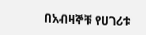በአብዛኞቹ የሀገሪቱ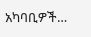አካባቢዎች…